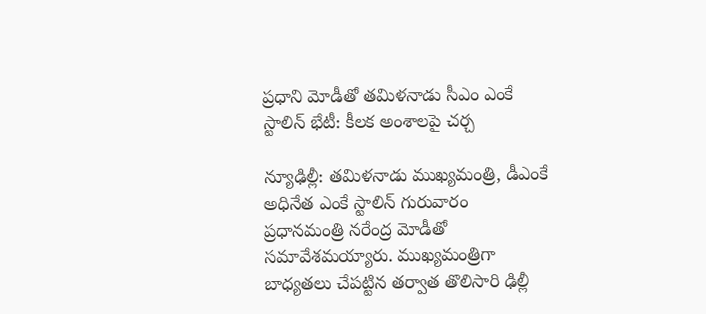ప్రధాని మోడీతో తమిళనాడు సీఎం ఎంకే స్టాలిన్ భేటీ: కీలక అంశాలపై చర్చ

న్యూఢిల్లీ: తమిళనాడు ముఖ్యమంత్రి, డీఎంకే అధినేత ఎంకే స్టాలిన్ గురువారం ప్రధానమంత్రి నరేంద్ర మోడీతో సమావేశమయ్యారు. ముఖ్యమంత్రిగా బాధ్యతలు చేపట్టిన తర్వాత తొలిసారి ఢిల్లీ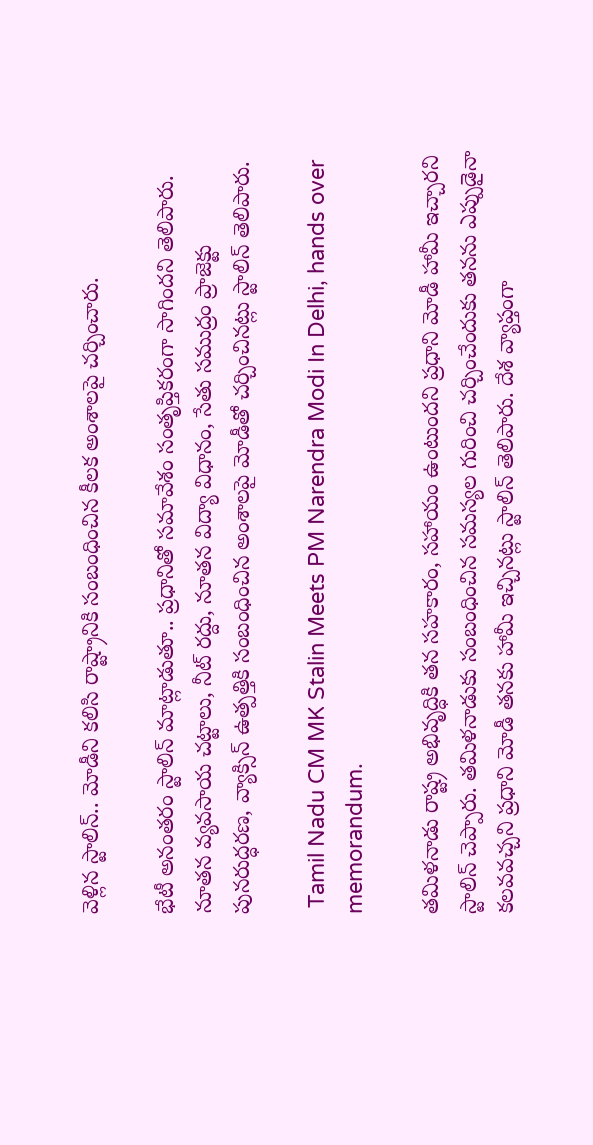వెళ్లిన స్టాలిన్.. మోడీని కలిసి రాష్ట్రానికి సంబంధించిన కీలక అంశాలపై చర్చించారు.

భేటీ అనంతరం స్టాలిన్ మాట్లాడుతూ.. ప్రధానితో సమావేశం సంతృప్తికరంగా సాగిందని తెలిపారు. నూతన వ్యవసాయ చట్టాలు, నీట్ రద్దు, నూతన విద్యా విధానం, సేతు సముద్రం ప్రాజెక్టు పునరుద్ధరణ, వ్యాక్సిన్ ఉత్పత్తికి సంబంధించిన అంశాలపై మోడీతో చర్చించినట్లు స్టాలిన్ తెలిపారు.

 Tamil Nadu CM MK Stalin Meets PM Narendra Modi In Delhi, hands over memorandum.

తమిళనాడు రాష్ట్ర అభివృద్ధికి తన సహకారం, సహాయం ఉంటుందని ప్రధాని మోడీ హామీ ఇచ్చారని స్టాలిన్ చెప్పారు. తమిళనాడుకు సంబంధించిన సమస్యల గురించి చర్చించేందుకు తనను ఎప్పుడైనా కలవవచ్చని ప్రధాని మోడీ తనకు హామీ ఇచ్చినట్లు స్టాలిన్ తెలిపారు. దేశ వ్యాప్తంగా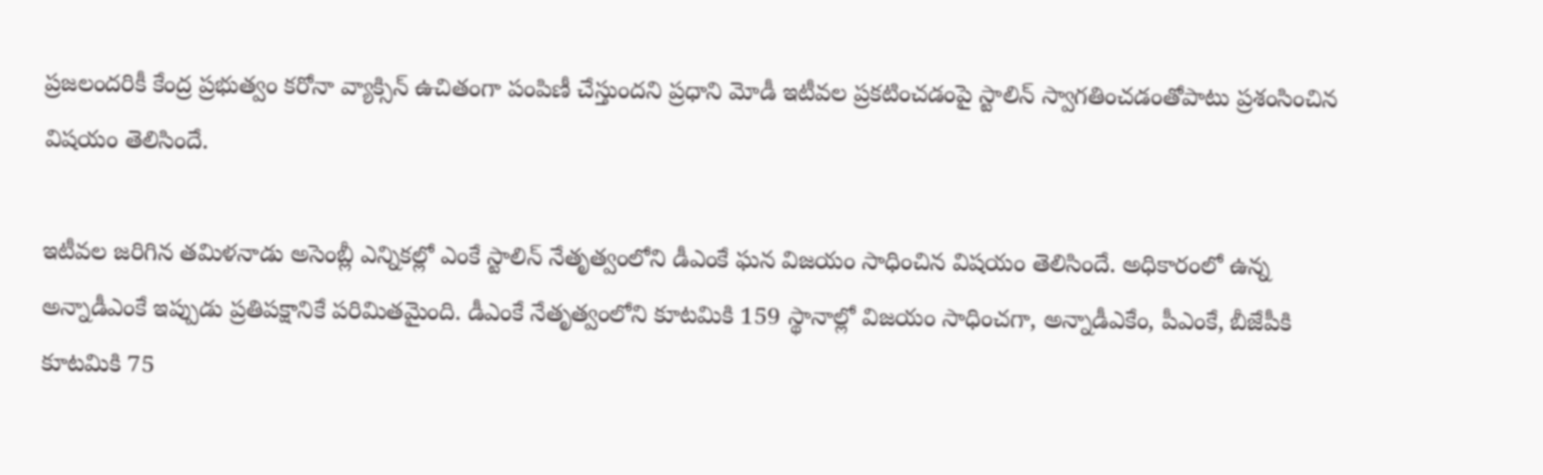ప్రజలందరికీ కేంద్ర ప్రభుత్వం కరోనా వ్యాక్సిన్ ఉచితంగా పంపిణీ చేస్తుందని ప్రధాని మోడీ ఇటీవల ప్రకటించడంపై స్టాలిన్ స్వాగతించడంతోపాటు ప్రశంసించిన విషయం తెలిసిందే.

ఇటీవల జరిగిన తమిళనాడు అసెంబ్లీ ఎన్నికల్లో ఎంకే స్టాలిన్ నేతృత్వంలోని డీఎంకే ఘన విజయం సాధించిన విషయం తెలిసిందే. అధికారంలో ఉన్న అన్నాడీఎంకే ఇప్పుడు ప్రతిపక్షానికే పరిమితమైంది. డీఎంకే నేతృత్వంలోని కూటమికి 159 స్థానాల్లో విజయం సాధించగా, అన్నాడీఎకేం, పీఎంకే, బీజేపీకి కూటమికి 75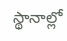స్థానాల్లో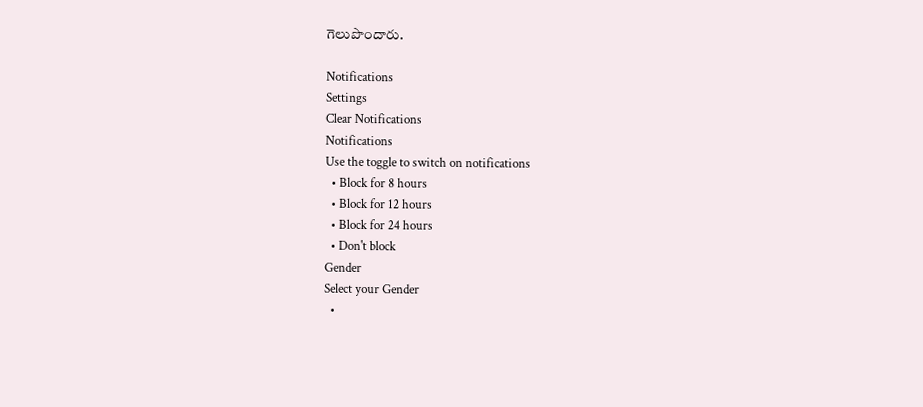గెలుపొందారు.

Notifications
Settings
Clear Notifications
Notifications
Use the toggle to switch on notifications
  • Block for 8 hours
  • Block for 12 hours
  • Block for 24 hours
  • Don't block
Gender
Select your Gender
  •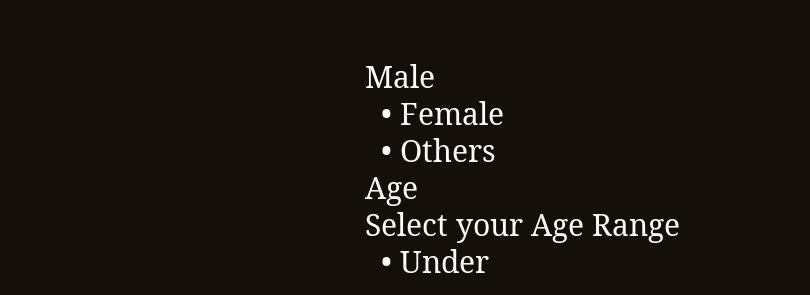Male
  • Female
  • Others
Age
Select your Age Range
  • Under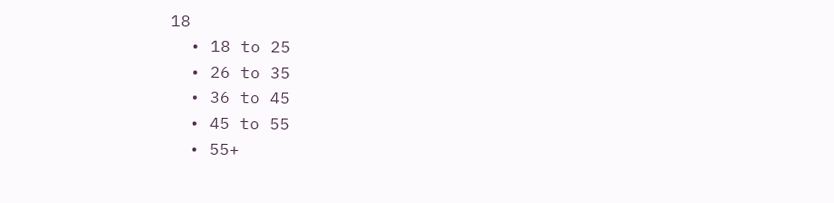18
  • 18 to 25
  • 26 to 35
  • 36 to 45
  • 45 to 55
  • 55+